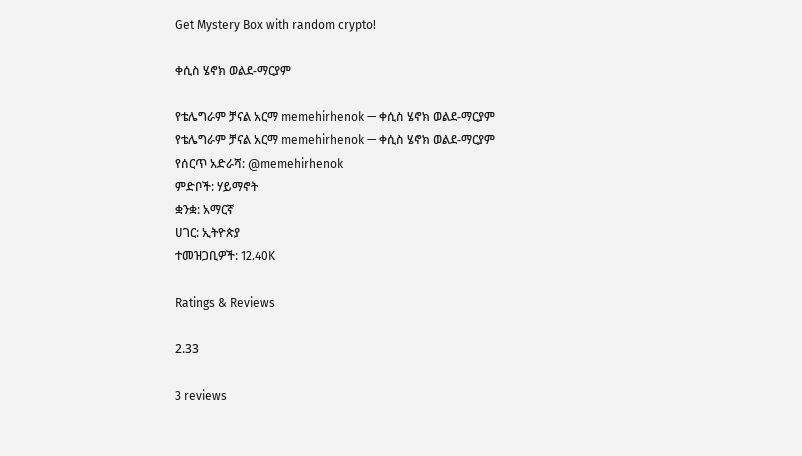Get Mystery Box with random crypto!

ቀሲስ ሄኖክ ወልደ-ማርያም

የቴሌግራም ቻናል አርማ memehirhenok — ቀሲስ ሄኖክ ወልደ-ማርያም
የቴሌግራም ቻናል አርማ memehirhenok — ቀሲስ ሄኖክ ወልደ-ማርያም
የሰርጥ አድራሻ: @memehirhenok
ምድቦች: ሃይማኖት
ቋንቋ: አማርኛ
ሀገር: ኢትዮጵያ
ተመዝጋቢዎች: 12.40K

Ratings & Reviews

2.33

3 reviews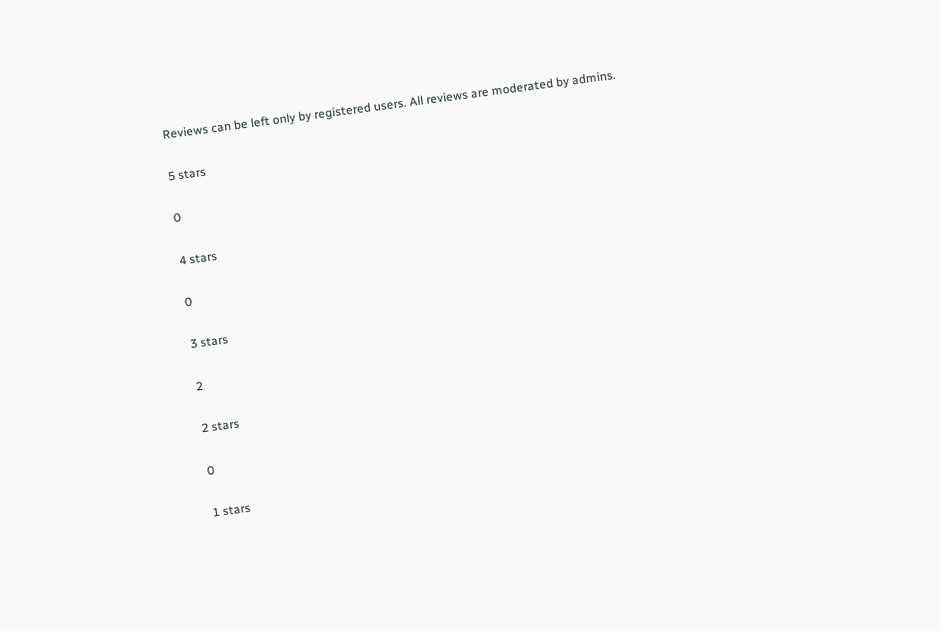Reviews can be left only by registered users. All reviews are moderated by admins.

5 stars

0

4 stars

0

3 stars

2

2 stars

0

1 stars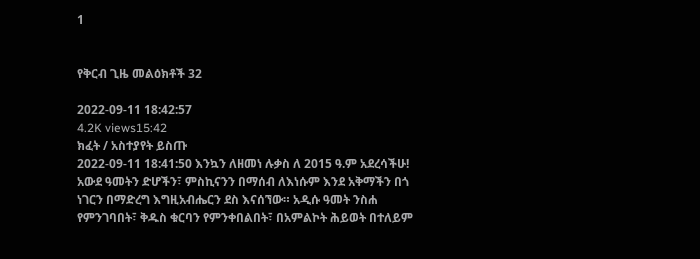1


የቅርብ ጊዜ መልዕክቶች 32

2022-09-11 18:42:57
4.2K views15:42
ክፈት / አስተያየት ይስጡ
2022-09-11 18:41:50 እንኳን ለዘመነ ሉቃስ ለ 2015 ዓ.ም አደረሳችሁ! አውደ ዓመትን ድሆችን፣ ምስኪናንን በማሰብ ለእነሱም እንደ አቅማችን በጎ ነገርን በማድረግ እግዚአብሔርን ደስ እናሰኘው። አዲሱ ዓመት ንስሐ የምንገባበት፣ ቅዱስ ቁርባን የምንቀበልበት፣ በአምልኮት ሕይወት በተለይም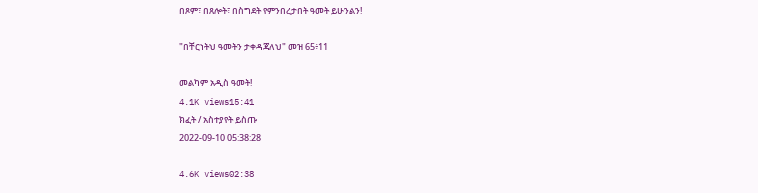በጾም፣ በጸሎት፣ በስግደት የምንበረታበት ዓመት ይሁንልን!

"በቸርነትህ ዓመትን ታቀዳጃለህ" መዝ 65፥11

መልካም አዲስ ዓመት!
4.1K views15:41
ክፈት / አስተያየት ይስጡ
2022-09-10 05:38:28

4.6K views02:38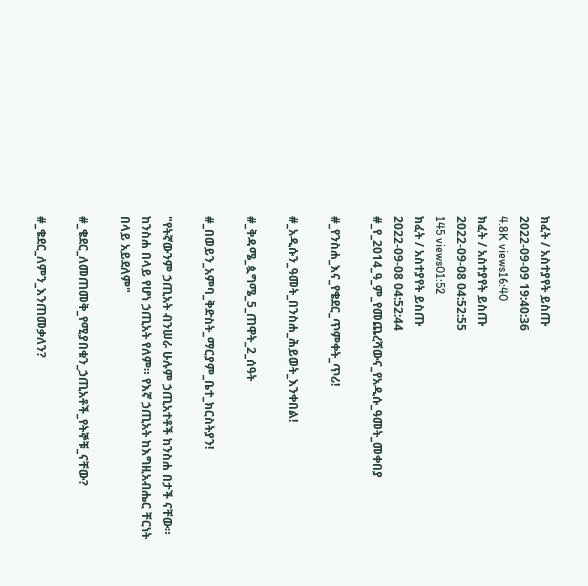ክፈት / አስተያየት ይስጡ
2022-09-09 19:40:36
4.8K views16:40
ክፈት / አስተያየት ይስጡ
2022-09-08 04:52:55
145 views01:52
ክፈት / አስተያየት ይስጡ
2022-09-08 04:52:44 #_የ_2014_ዓ_ም_የመጨረሻውና_የአዲሱ_ዓመት_መቀበያ

#_የንስሐ_እና_የቄደር_ጥምቀት_ጥሪ!

#_አዲሱን_ዓመት_በንስሐ_ሕይወት_እንቀበል!

#_ቅዳሜ_ጷግሜ_5_ጠዋት_2_ሰዓት

#_በወይን_አምባ_ቅድስት_ማርያም_ቤተ_ክርስትያን!

"የትኛውንም ኃጢአት ብንሠራ ሁሉም ኃጢአተቶች ከንስሐ በታች ናቸው። ከንስሐ በላይ የሆነ ኃጢአት የለም። የእኛ ኃጢአት ከእግዚአብሔር ቸርነት በላይ አይደለም"

#_ቄደር_ለመጠመቅ_የሚያበቁን_ኃጢአቶች_የትኞቹ_ናቸው?

#_ቄደር_ለምን_እንጠመቃለን?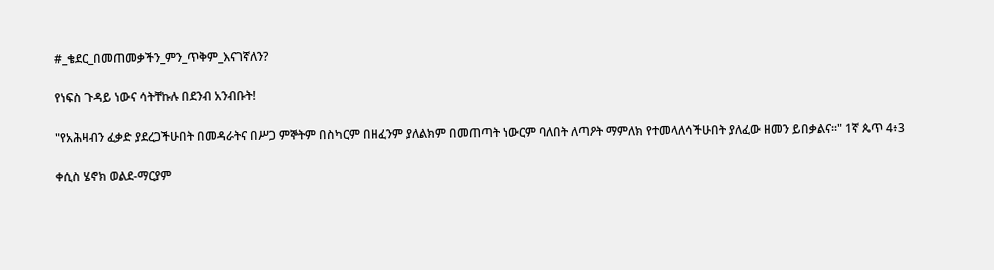#_ቄደር_በመጠመቃችን_ምን_ጥቅም_እናገኛለን?

የነፍስ ጉዳይ ነውና ሳትቸኩሉ በደንብ አንብቡት!

"የአሕዛብን ፈቃድ ያደረጋችሁበት በመዳራትና በሥጋ ምኞትም በስካርም በዘፈንም ያለልክም በመጠጣት ነውርም ባለበት ለጣዖት ማምለክ የተመላለሳችሁበት ያለፈው ዘመን ይበቃልና።" 1ኛ ጴጥ 4፥3

ቀሲስ ሄኖክ ወልደ-ማርያም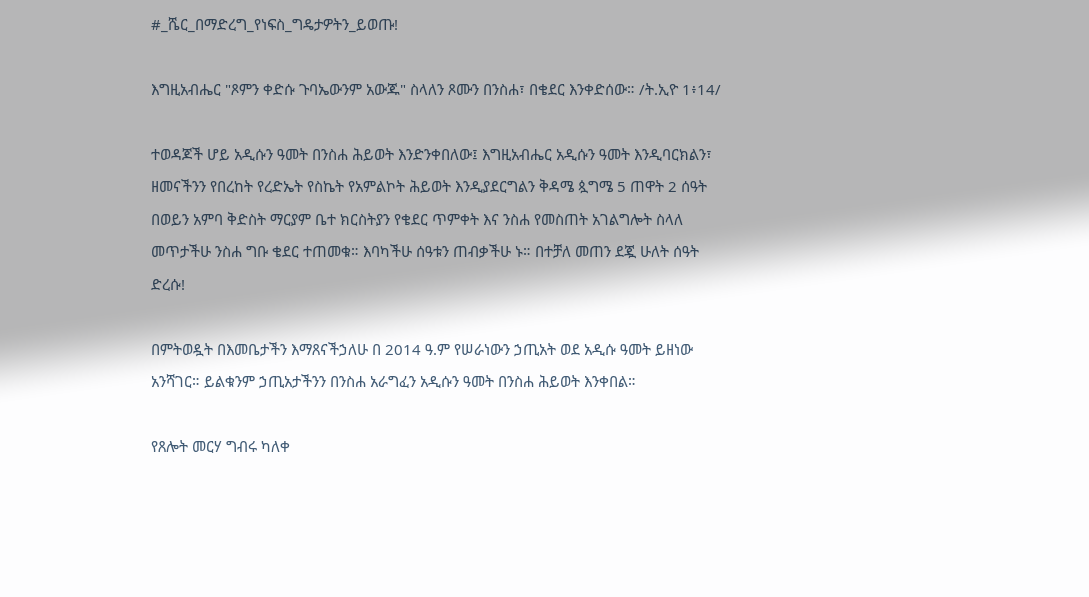#_ሼር_በማድረግ_የነፍስ_ግዴታዎትን_ይወጡ!

እግዚአብሔር "ጾምን ቀድሱ ጉባኤውንም አውጁ" ስላለን ጾሙን በንስሐ፣ በቄደር እንቀድሰው። /ት.ኢዮ 1፥14/

ተወዳጆች ሆይ አዲሱን ዓመት በንስሐ ሕይወት እንድንቀበለው፤ እግዚአብሔር አዲሱን ዓመት እንዲባርክልን፣ ዘመናችንን የበረከት የረድኤት የስኬት የአምልኮት ሕይወት እንዲያደርግልን ቅዳሜ ጷግሜ 5 ጠዋት 2 ሰዓት በወይን አምባ ቅድስት ማርያም ቤተ ክርስትያን የቄደር ጥምቀት እና ንስሐ የመስጠት አገልግሎት ስላለ መጥታችሁ ንስሐ ግቡ ቄደር ተጠመቁ። እባካችሁ ሰዓቱን ጠብቃችሁ ኑ። በተቻለ መጠን ደጇ ሁለት ሰዓት ድረሱ!

በምትወዷት በእመቤታችን እማጸናችኃለሁ በ 2014 ዓ.ም የሠራነውን ኃጢአት ወደ አዲሱ ዓመት ይዘነው አንሻገር። ይልቁንም ኃጢአታችንን በንስሐ አራግፈን አዲሱን ዓመት በንስሐ ሕይወት እንቀበል።

የጸሎት መርሃ ግብሩ ካለቀ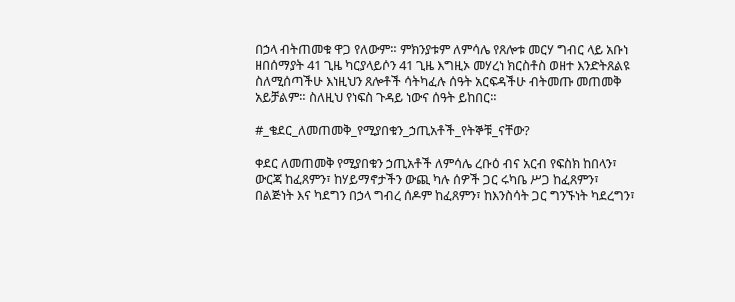በኃላ ብትጠመቁ ዋጋ የለውም። ምክንያቱም ለምሳሌ የጸሎቱ መርሃ ግብር ላይ አቡነ ዘበሰማያት 41 ጊዜ ካርያላይሶን 41 ጊዜ እግዚኦ መሃረነ ክርስቶስ ወዘተ እንድትጸልዩ ስለሚሰጣችሁ እነዚህን ጸሎቶች ሳትካፈሉ ሰዓት አርፍዳችሁ ብትመጡ መጠመቅ አይቻልም። ስለዚህ የነፍስ ጉዳይ ነውና ሰዓት ይከበር።

#_ቄደር_ለመጠመቅ_የሚያበቁን_ኃጢአቶች_የትኞቹ_ናቸው?

ቀደር ለመጠመቅ የሚያበቁን ኃጢአቶች ለምሳሌ ረቡዕ ብና አርብ የፍስክ ከበላን፣ ውርጃ ከፈጸምን፣ ከሃይማኖታችን ውጪ ካሉ ሰዎች ጋር ሩካቤ ሥጋ ከፈጸምን፣ በልጅነት እና ካደግን በኃላ ግብረ ሰዶም ከፈጸምን፣ ከእንስሳት ጋር ግንኙነት ካደረግን፣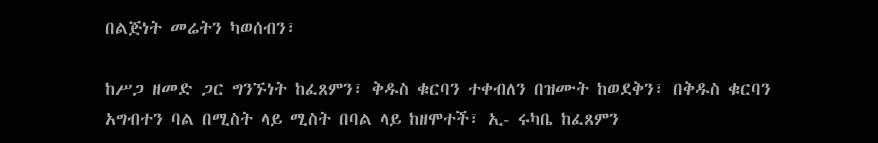በልጅነት መሬትን ካወሰብን፣

ከሥጋ ዘመድ ጋር ግንኙነት ከፈጸምን፣ ቅዱስ ቁርባን ተቀብለን በዝሙት ከወደቅን፣ በቅዱስ ቁርባን አግብተን ባል በሚስት ላይ ሚስት በባል ላይ ከዘሞተች፣ ኢ- ሩካቤ ከፈጸምን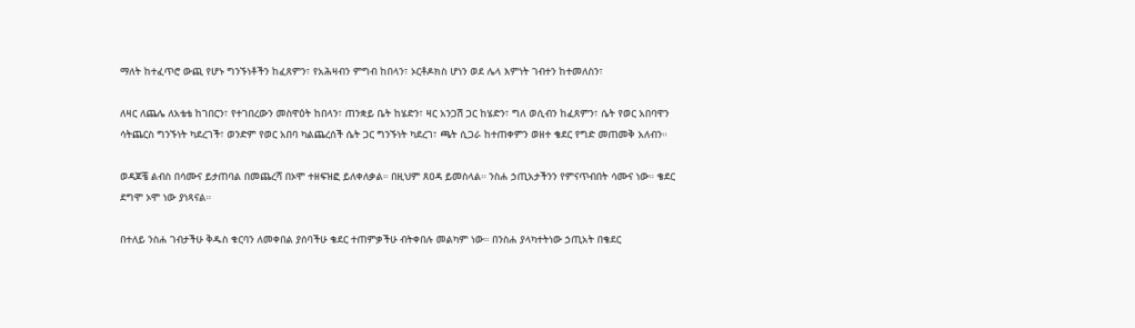ማለት ከተፈጥሮ ውጪ የሆኑ ግንኙነቶችን ከፈጸምን፣ የአሕዛብን ምግብ ከበላን፣ ኦርቶዶክስ ሆነን ወደ ሌላ እምነት ገብተን ከተመለስን፣

ለዛር ለጨሌ ለአቴቴ ከገበርን፣ የተገበረውን መስዋዕት ከበላን፣ ጠንቋይ ቤት ከሄድን፣ ዛር አንጋሽ ጋር ከሄድን፣ ግለ ወሲብን ከፈጸምን፣ ሴት የወር አበባዋን ሳትጨርስ ግንኙነት ካደረገች፣ ወንድም የወር አበባ ካልጨረሰች ሴት ጋር ግንኙነት ካደረገ፣ ጫት ሲጋራ ከተጠቀምን ወዘተ ቄደር የግድ መጠመቅ አለብን።

ወዳጆቼ ልብስ በሳሙና ይታጠባል በመጨረሻ በኦሞ ተዘፍዝፎ ይለቀለቃል። በዚህም ጸዐዳ ይመስላል። ንስሐ ኃጢአታችንን የምናጥብበት ሳሙና ነው። ቄደር ደግሞ ኦሞ ነው ያነጻናል።

በተለይ ንስሐ ገብታችሁ ቅዱስ ቁርባን ለመቀበል ያሰባችሁ ቄደር ተጠምቃችሁ ብትቀበሉ መልካም ነው። በንስሐ ያላካተትነው ኃጢአት በቄደር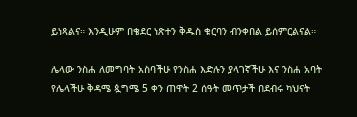ይነጻልና። እንዲሁም በቄደር ነጽተን ቅዱስ ቁርባን ብንቀበል ይሰምርልናል።

ሌላው ንስሐ ለመግባት አስባችሁ የንስሐ እድሉን ያላገኛችሁ እና ንስሐ አባት የሌላችሁ ቅዳሜ ጷግሜ 5 ቀን ጠዋት 2 ሰዓት መጥታች በደብሩ ካህናት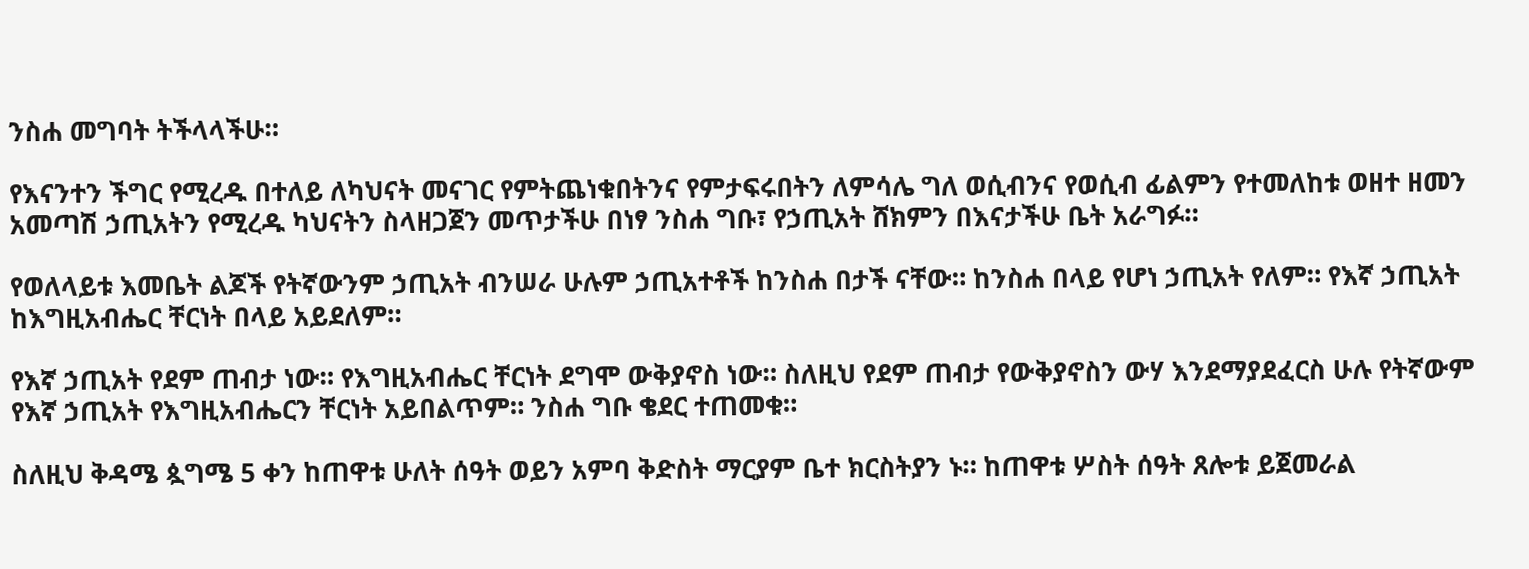ንስሐ መግባት ትችላላችሁ።

የእናንተን ችግር የሚረዱ በተለይ ለካህናት መናገር የምትጨነቁበትንና የምታፍሩበትን ለምሳሌ ግለ ወሲብንና የወሲብ ፊልምን የተመለከቱ ወዘተ ዘመን አመጣሽ ኃጢአትን የሚረዱ ካህናትን ስላዘጋጀን መጥታችሁ በነፃ ንስሐ ግቡ፣ የኃጢአት ሸክምን በእናታችሁ ቤት አራግፉ።

የወለላይቱ እመቤት ልጆች የትኛውንም ኃጢአት ብንሠራ ሁሉም ኃጢአተቶች ከንስሐ በታች ናቸው። ከንስሐ በላይ የሆነ ኃጢአት የለም። የእኛ ኃጢአት ከእግዚአብሔር ቸርነት በላይ አይደለም።

የእኛ ኃጢአት የደም ጠብታ ነው። የእግዚአብሔር ቸርነት ደግሞ ውቅያኖስ ነው። ስለዚህ የደም ጠብታ የውቅያኖስን ውሃ እንደማያደፈርስ ሁሉ የትኛውም የእኛ ኃጢአት የእግዚአብሔርን ቸርነት አይበልጥም። ንስሐ ግቡ ቄደር ተጠመቁ።

ስለዚህ ቅዳሜ ጷግሜ 5 ቀን ከጠዋቱ ሁለት ሰዓት ወይን አምባ ቅድስት ማርያም ቤተ ክርስትያን ኑ። ከጠዋቱ ሦስት ሰዓት ጸሎቱ ይጀመራል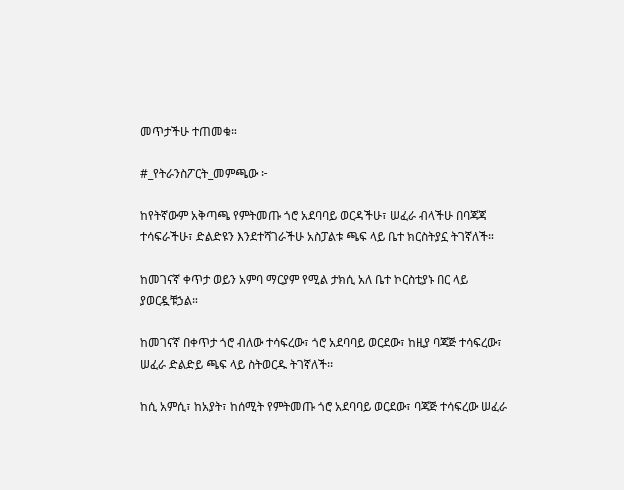መጥታችሁ ተጠመቁ።

#_የትራንስፖርት_መምጫው ፦

ከየትኛውም አቅጣጫ የምትመጡ ጎሮ አደባባይ ወርዳችሁ፣ ሠፈራ ብላችሁ በባጃጃ ተሳፍራችሁ፣ ድልድዩን እንደተሻገራችሁ አስፓልቱ ጫፍ ላይ ቤተ ክርስትያኗ ትገኛለች።

ከመገናኛ ቀጥታ ወይን አምባ ማርያም የሚል ታክሲ አለ ቤተ ኮርስቲያኑ በር ላይ ያወርዷቹኃል።

ከመገናኛ በቀጥታ ጎሮ ብለው ተሳፍረው፣ ጎሮ አደባባይ ወርደው፣ ከዚያ ባጃጅ ተሳፍረው፣ ሠፈራ ድልድይ ጫፍ ላይ ስትወርዱ ትገኛለች፡፡

ከሲ አምሲ፣ ከአያት፣ ከሰሚት የምትመጡ ጎሮ አደባባይ ወርደው፣ ባጃጅ ተሳፍረው ሠፈራ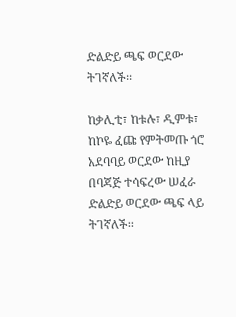ድልድይ ጫፍ ወርደው ትገኛለች፡፡

ከቃሊቲ፣ ከቱሉ፣ ዲምቱ፣ ከኮዬ ፈጩ የምትመጡ ጎሮ አደባባይ ወርደው ከዚያ በባጃጅ ተሳፍረው ሠፈራ ድልድይ ወርደው ጫፍ ላይ ትገኛለች፡፡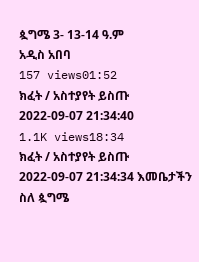ጷግሜ 3- 13-14 ዓ.ም
አዲስ አበባ
157 views01:52
ክፈት / አስተያየት ይስጡ
2022-09-07 21:34:40
1.1K views18:34
ክፈት / አስተያየት ይስጡ
2022-09-07 21:34:34 እመቤታችን ስለ ጷግሜ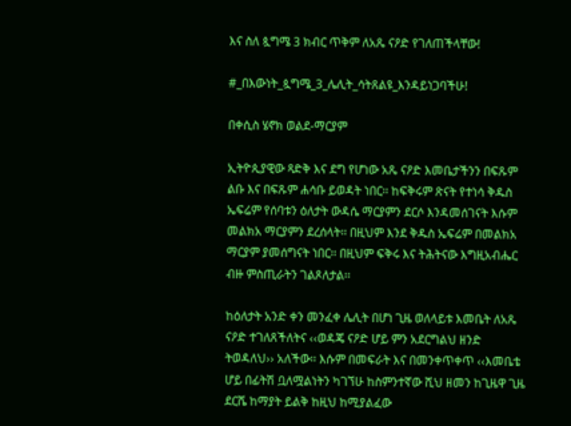እና ስለ ጷግሜ 3 ክብር ጥቅም ለአጼ ናዖድ የገለጠችላቸው!

#_በእውነት_ጷግሜ_3_ሌሊት_ሳትጸልዩ_እንዳይነጋባችሁ!

በቀሲስ ሄኖክ ወልደ-ማርያም

ኢትዮጲያዊው ጻድቅ እና ደግ የሆነው አጼ ናዖድ እመቤታችንን በፍጹም ልቡ እና በፍጹም ሐሳቡ ይወዳት ነበር፡፡ ከፍቅሩም ጽናት የተነሳ ቅዱስ ኤፍሬም የሰባቱን ዕለታት ውዳሴ ማርያምን ደርሶ እንዳመሰገናት እሱም መልክአ ማርያምን ደረሰላት፡፡ በዚህም እንደ ቅዱስ ኤፍሬም በመልክአ ማርያም ያመሰግናት ነበር፡፡ በዚህም ፍቅሩ እና ትሕትናው እግዚአብሔር ብዙ ምስጢራትን ገልጾለታል፡፡

ከዕለታት አንድ ቀን መንፈቀ ሌሊት በሆነ ጊዜ ወለላይቱ እመቤት ለአጼ ናዖድ ተገለጸችለትና ‹‹ወዳጄ ናዖድ ሆይ ምን አደርግልህ ዘንድ ትወዳለህ›› አለችው፡፡ እሱም በመፍራት እና በመንቀጥቀጥ ‹‹እመቤቴ ሆይ በፊትሽ ቧለሟልነትን ካገኘሁ ከስምንተኛው ሺህ ዘመን ከጊዜዋ ጊዜ ደርሼ ከማያት ይልቅ ከዚህ ከሚያልፈው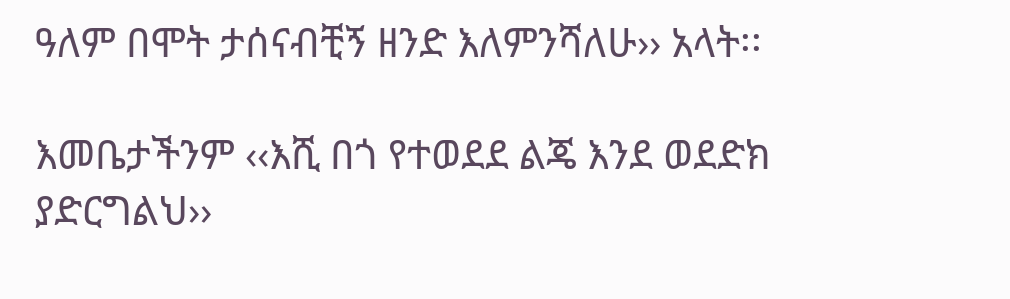ዓለም በሞት ታሰናብቺኝ ዘንድ እለምንሻለሁ›› አላት፡፡

እመቤታችንም ‹‹እሺ በጎ የተወደደ ልጄ እንደ ወደድክ ያድርግልህ››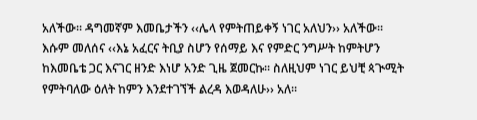አለችው፡፡ ዳግመኛም እመቤታችን ‹‹ሌላ የምትጠይቀኝ ነገር አለህን›› አለችው፡፡ እሱም መለሰና ‹‹እኔ አፈርና ትቢያ ስሆን የሰማይ እና የምድር ንግሥት ከምትሆን ከእመቤቴ ጋር እናገር ዘንድ እነሆ አንድ ጊዜ ጀመርኩ፡፡ ስለዚህም ነገር ይህቺ ጳጒሚት የምትባለው ዕለት ከምን እንደተገኘች ልረዳ እወዳለሁ›› አለ፡፡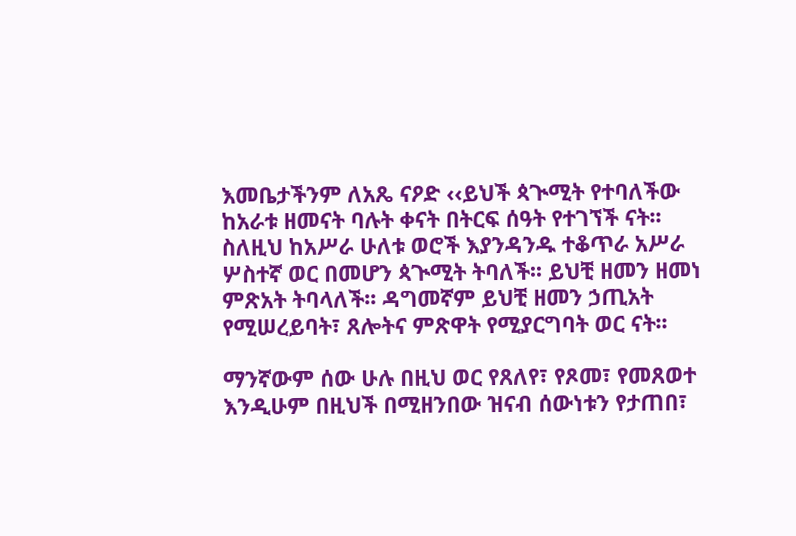እመቤታችንም ለአጼ ናዖድ ‹‹ይህች ጳጒሚት የተባለችው ከአራቱ ዘመናት ባሉት ቀናት በትርፍ ሰዓት የተገኘች ናት፡፡ ስለዚህ ከአሥራ ሁለቱ ወሮች እያንዳንዱ ተቆጥራ አሥራ ሦስተኛ ወር በመሆን ጳጒሚት ትባለች፡፡ ይህቺ ዘመን ዘመነ ምጽአት ትባላለች፡፡ ዳግመኛም ይህቺ ዘመን ኃጢአት የሚሠረይባት፣ ጸሎትና ምጽዋት የሚያርግባት ወር ናት፡፡

ማንኛውም ሰው ሁሉ በዚህ ወር የጸለየ፣ የጾመ፣ የመጸወተ እንዲሁም በዚህች በሚዘንበው ዝናብ ሰውነቱን የታጠበ፣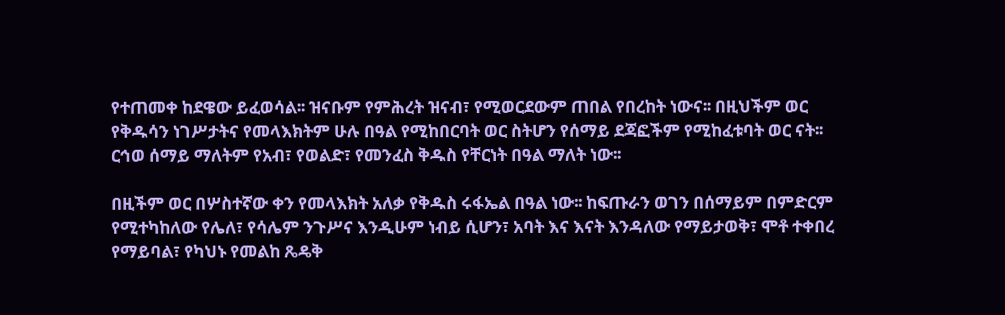የተጠመቀ ከደዌው ይፈወሳል፡፡ ዝናቡም የምሕረት ዝናብ፣ የሚወርደውም ጠበል የበረከት ነውና፡፡ በዚህችም ወር የቅዱሳን ነገሥታትና የመላእክትም ሁሉ በዓል የሚከበርባት ወር ስትሆን የሰማይ ደጃፎችም የሚከፈቱባት ወር ናት፡፡ ርኅወ ሰማይ ማለትም የአብ፣ የወልድ፣ የመንፈስ ቅዱስ የቸርነት በዓል ማለት ነው፡፡

በዚችም ወር በሦስተኛው ቀን የመላእክት አለቃ የቅዱስ ሩፋኤል በዓል ነው፡፡ ከፍጡራን ወገን በሰማይም በምድርም የሚተካከለው የሌለ፣ የሳሌም ንጉሥና እንዲሁም ነብይ ሲሆን፣ አባት እና እናት እንዳለው የማይታወቅ፣ ሞቶ ተቀበረ የማይባል፣ የካህኑ የመልከ ጼዴቅ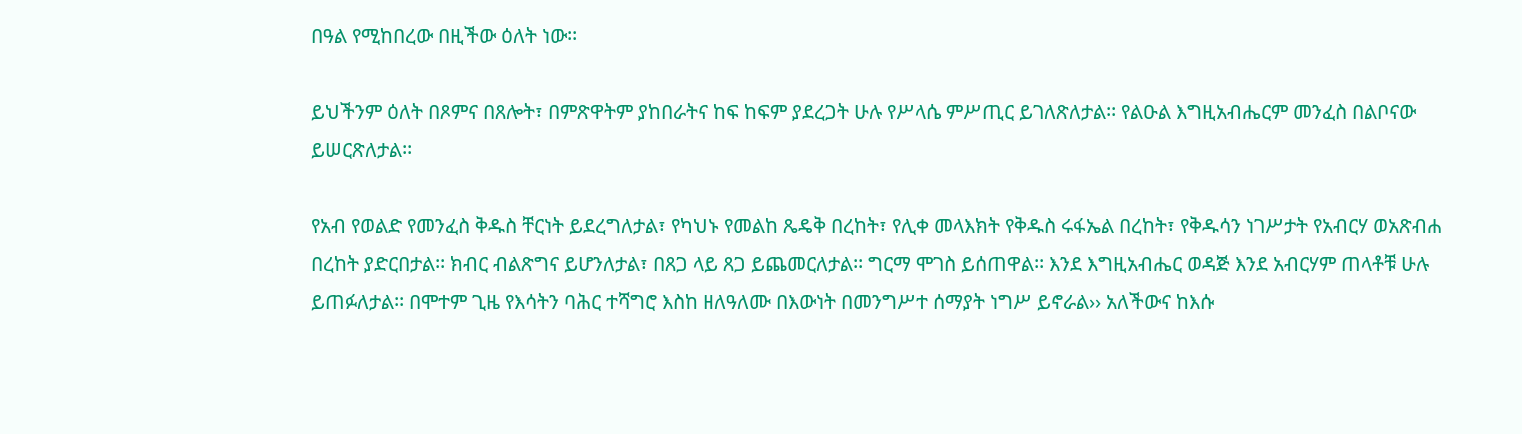በዓል የሚከበረው በዚችው ዕለት ነው፡፡

ይህችንም ዕለት በጾምና በጸሎት፣ በምጽዋትም ያከበራትና ከፍ ከፍም ያደረጋት ሁሉ የሥላሴ ምሥጢር ይገለጽለታል፡፡ የልዑል እግዚአብሔርም መንፈስ በልቦናው ይሠርጽለታል፡፡

የአብ የወልድ የመንፈስ ቅዱስ ቸርነት ይደረግለታል፣ የካህኑ የመልከ ጼዴቅ በረከት፣ የሊቀ መላእክት የቅዱስ ሩፋኤል በረከት፣ የቅዱሳን ነገሥታት የአብርሃ ወአጽብሐ በረከት ያድርበታል፡፡ ክብር ብልጽግና ይሆንለታል፣ በጸጋ ላይ ጸጋ ይጨመርለታል፡፡ ግርማ ሞገስ ይሰጠዋል፡፡ እንደ እግዚአብሔር ወዳጅ እንደ አብርሃም ጠላቶቹ ሁሉ ይጠፉለታል፡፡ በሞተም ጊዜ የእሳትን ባሕር ተሻግሮ እስከ ዘለዓለሙ በእውነት በመንግሥተ ሰማያት ነግሥ ይኖራል›› አለችውና ከእሱ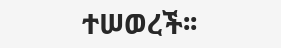ተሠወረች፡፡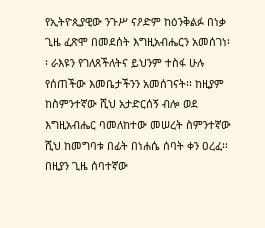የኢትዮጲያዊው ንጉሥ ናዖድም ከዕንቅልፉ በነቃ ጊዜ ፈጽሞ በመደሰት እግዚአብሔርን አመሰገነ፡፡ ራእዩን የገለጸችለትና ይህንም ተስፋ ሁሉ የሰጠችው እመቤታችንን አመሰገናት፡፡ ከዚያም ከስምንተኛው ሺህ አታድርሰኝ ብሎ ወደ እግዚአብሔር ባመለከተው መሠረት ስምንተኛው ሺህ ከመግባቱ በፊት በነሐሴ ሰባት ቀን ዐረፈ፡፡ በዚያን ጊዜ ሰባተኛው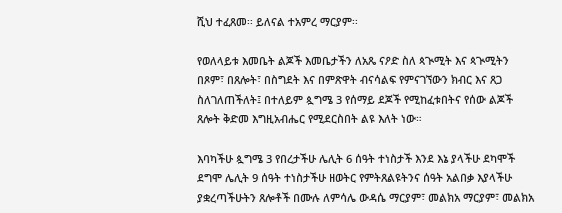ሺህ ተፈጸመ፡፡ ይለናል ተአምረ ማርያም፡፡

የወለላይቱ እመቤት ልጆች እመቤታችን ለአጼ ናዖድ ስለ ጳጒሚት እና ጳጒሚትን በጾም፣ በጸሎት፣ በስግደት እና በምጽዋት ብናሳልፍ የምናገኘውን ክብር እና ጸጋ ስለገለጠችለት፤ በተለይም ጷግሜ 3 የሰማይ ደጆች የሚከፈቱበትና የሰው ልጆች ጸሎት ቅድመ እግዚአብሔር የሚደርስበት ልዩ እለት ነው።

እባካችሁ ጷግሜ 3 የበረታችሁ ሌሊት 6 ሰዓት ተነስታች እንደ እኔ ያላችሁ ደካሞች ደግሞ ሌሊት 9 ሰዓት ተነስታችሁ ዘወትር የምትጸልዩትንና ሰዓት አልበቃ እያላችሁ ያቋረጣችሁትን ጸሎቶች በሙሉ ለምሳሌ ውዳሴ ማርያም፣ መልክአ ማርያም፣ መልክአ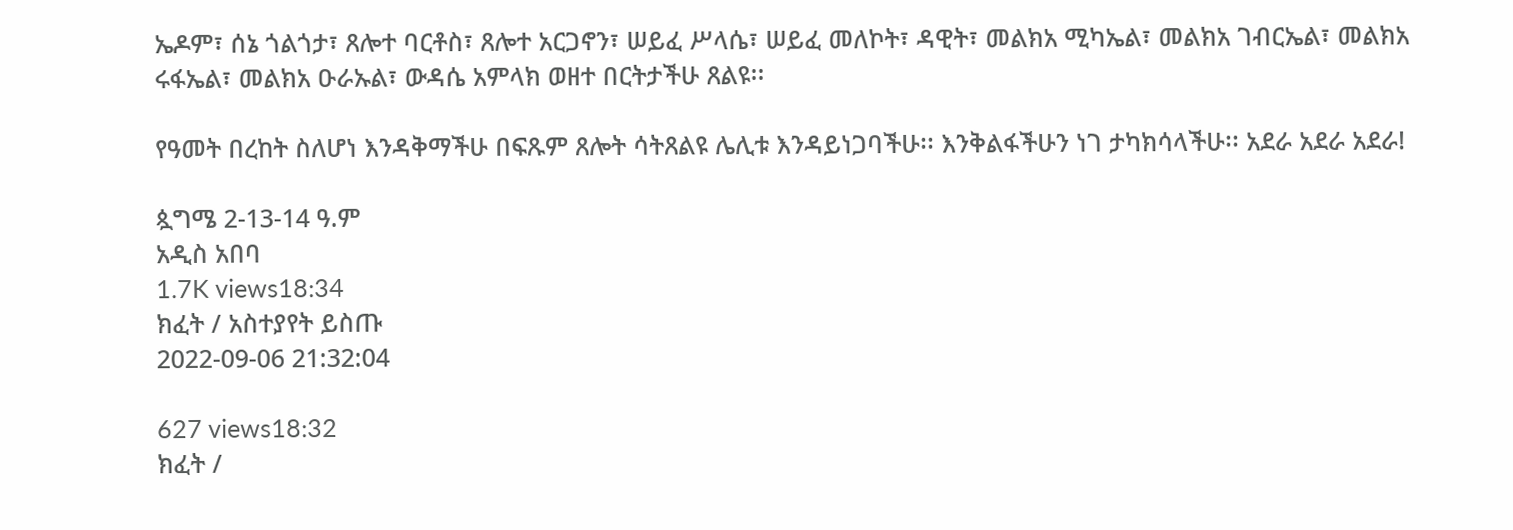ኤዶም፣ ሰኔ ጎልጎታ፣ ጸሎተ ባርቶስ፣ ጸሎተ አርጋኖን፣ ሠይፈ ሥላሴ፣ ሠይፈ መለኮት፣ ዳዊት፣ መልክአ ሚካኤል፣ መልክአ ገብርኤል፣ መልክአ ሩፋኤል፣ መልክአ ዑራኡል፣ ውዳሴ አምላክ ወዘተ በርትታችሁ ጸልዩ፡፡

የዓመት በረከት ስለሆነ እንዳቅማችሁ በፍጹም ጸሎት ሳትጸልዩ ሌሊቱ እንዳይነጋባችሁ፡፡ እንቅልፋችሁን ነገ ታካክሳላችሁ፡፡ አደራ አደራ አደራ!

ጷግሜ 2-13-14 ዓ.ም
አዲስ አበባ
1.7K views18:34
ክፈት / አስተያየት ይስጡ
2022-09-06 21:32:04

627 views18:32
ክፈት /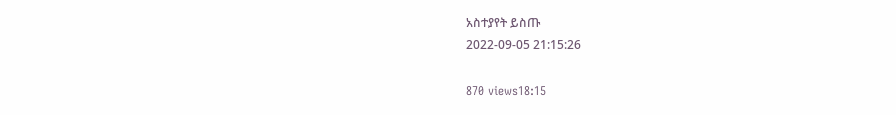አስተያየት ይስጡ
2022-09-05 21:15:26

870 views18:15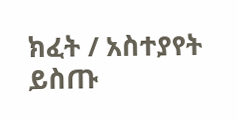ክፈት / አስተያየት ይስጡ